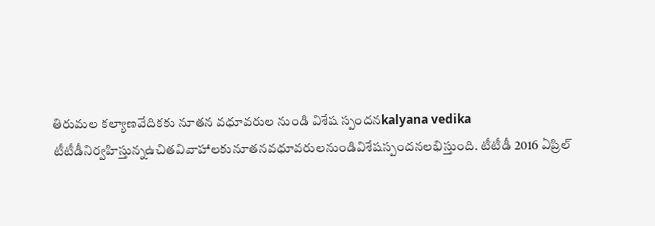తిరుమల కల్యాణవేదికకు నూతన వధూవరుల నుండి విశేష స్పందనkalyana vedika
టీటీడీనిర్వహిస్తున్నఉచితవివాహాలకునూతనవధూవరులనుండివిశేషస్పందనలభిస్తుంది. టీటీడీ 2016 ఏప్రిల్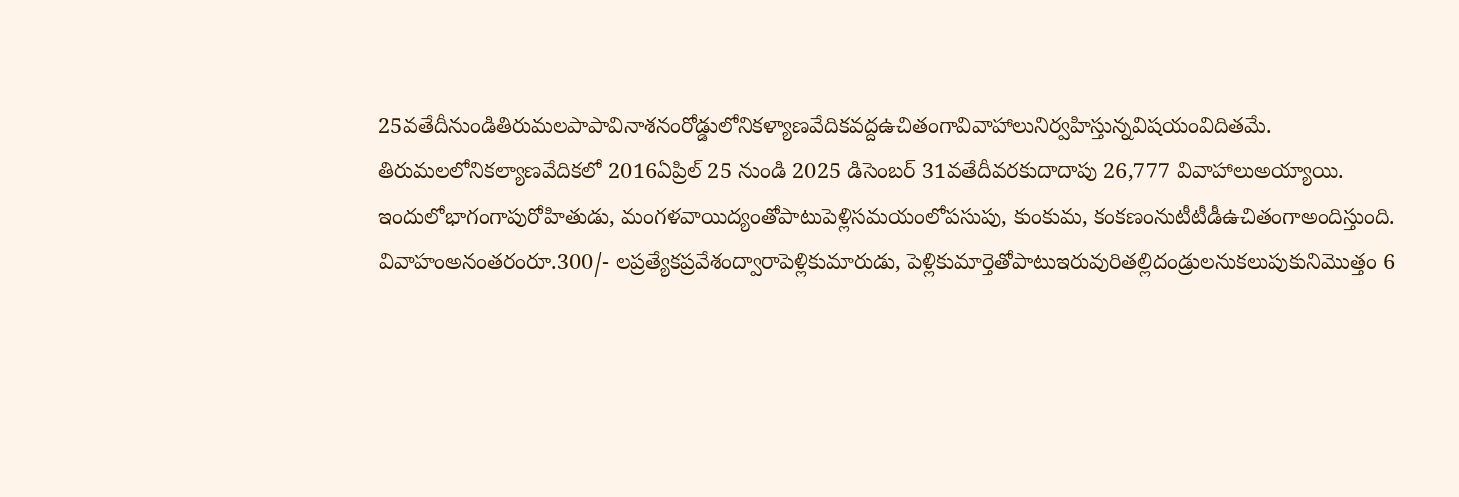25వతేదీనుండితిరుమలపాపావినాశనంరోడ్డులోనికళ్యాణవేదికవద్దఉచితంగావివాహాలునిర్వహిస్తున్నవిషయంవిదితమే.
తిరుమలలోనికల్యాణవేదికలో 2016ఏప్రిల్ 25 నుండి 2025 డిసెంబర్ 31వతేదీవరకుదాదాపు 26,777 వివాహాలుఅయ్యాయి. ఇందులోభాగంగాపురోహితుడు, మంగళవాయిద్యంతోపాటుపెళ్లిసమయంలోపసుపు, కుంకుమ, కంకణంనుటీటీడీఉచితంగాఅందిస్తుంది.
వివాహంఅనంతరంరూ.300/- లప్రత్యేకప్రవేశంద్వారాపెళ్లికుమారుడు, పెళ్లికుమార్తెతోపాటుఇరువురితల్లిదండ్రులనుకలుపుకునిమొత్తం 6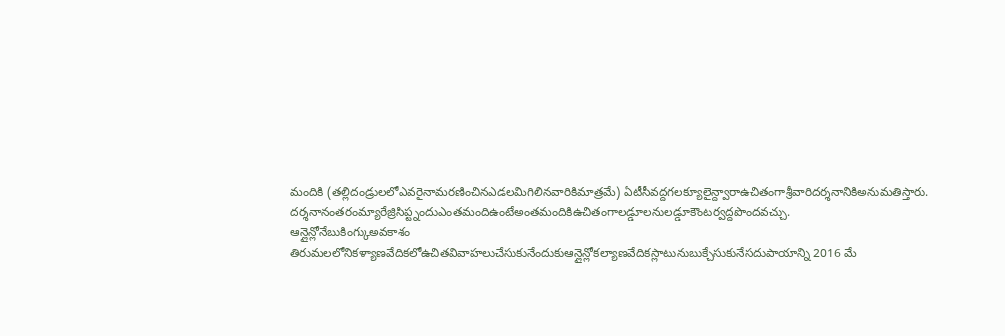మందికి (తల్లిదండ్రులలోఎవరైనామరణించినఎడలమిగిలినవారికిమాత్రమే) ఏటీసీవద్దగలక్యూలైన్ద్వారాఉచితంగాశ్రీవారిదర్శనానికిఅనుమతిస్తారు. దర్శనానంతరంమ్యారేజ్రిసిప్ట్నందుఎంతమందిఉంటేఅంతమందికిఉచితంగాలడ్డూలనులడ్డూకౌంటర్వద్దపొందవచ్చు.
ఆన్లైన్లోనేబుకింగ్కుఅవకాశం
తిరుమలలోనికళ్యాణవేదికలోఉచితవివాహలుచేసుకునేందుకుఆన్లైన్లోకల్యాణవేదికస్లాటునుబుక్చేసుకునేసదుపాయాన్ని 2016 మే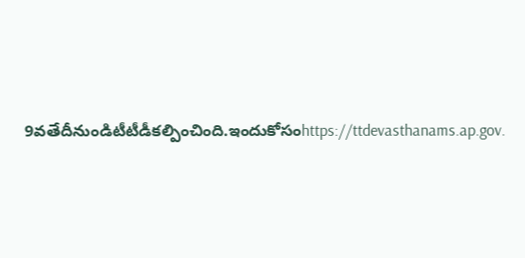9వతేదీనుండిటీటీడీకల్పించింది.ఇందుకోసంhttps://ttdevasthanams.ap.gov.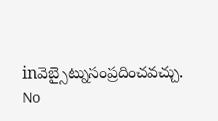inవెబ్సైట్నుసంప్రదించవచ్చు.
No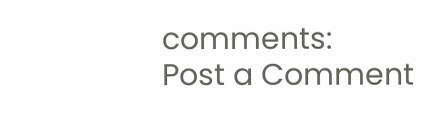comments:
Post a Comment